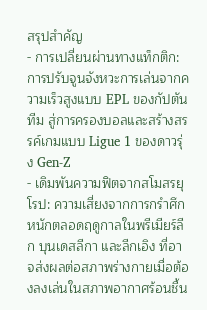สรุปสำคัญ
- การเปลี่ยนผ่านทางแท็กติก: การปรับจูนจังหวะการเล่นจากความเร็วสูงแบบ EPL ของกัปตันทีม สู่การครองบอลและสร้างสรรค์เกมแบบ Ligue 1 ของดาวรุ่ง Gen-Z
- เดิมพันความฟิตจากสโมสรยุโรป: ความเสี่ยงจากการกรำศึกหนักตลอดฤดูกาลในพรีเมียร์ลีก บุนเดสลีกา และลีกเอิง ที่อาจส่งผลต่อสภาพร่างกายเมื่อต้องลงเล่นในสภาพอากาศร้อนชื้น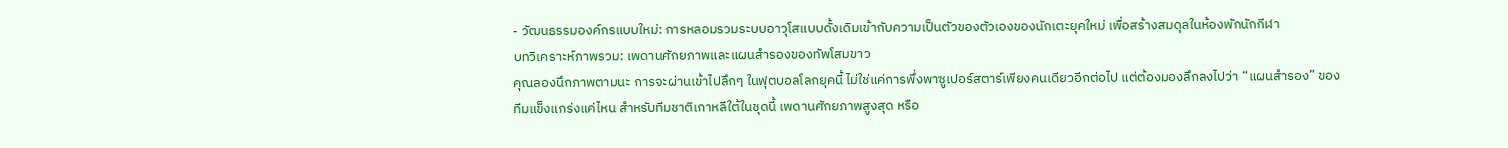- วัฒนธรรมองค์กรแบบใหม่: การหลอมรวมระบบอาวุโสแบบดั้งเดิมเข้ากับความเป็นตัวของตัวเองของนักเตะยุคใหม่ เพื่อสร้างสมดุลในห้องพักนักกีฬา
บทวิเคราะห์ภาพรวม: เพดานศักยภาพและแผนสำรองของทัพโสมขาว
คุณลองนึกภาพตามนะ การจะผ่านเข้าไปลึกๆ ในฟุตบอลโลกยุคนี้ ไม่ใช่แค่การพึ่งพาซูเปอร์สตาร์เพียงคนเดียวอีกต่อไป แต่ต้องมองลึกลงไปว่า “แผนสำรอง” ของทีมแข็งแกร่งแค่ไหน สำหรับทีมชาติเกาหลีใต้ในชุดนี้ เพดานศักยภาพสูงสุด หรือ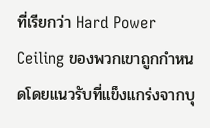ที่เรียกว่า Hard Power Ceiling ของพวกเขาถูกกำหนดโดยแนวรับที่แข็งแกร่งจากบุ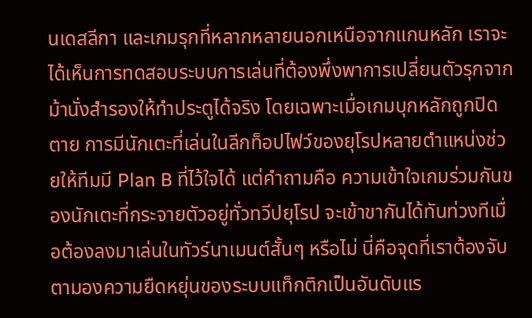นเดสลีกา และเกมรุกที่หลากหลายนอกเหนือจากแกนหลัก เราจะได้เห็นการทดสอบระบบการเล่นที่ต้องพึ่งพาการเปลี่ยนตัวรุกจากม้านั่งสำรองให้ทำประตูได้จริง โดยเฉพาะเมื่อเกมบุกหลักถูกปิดตาย การมีนักเตะที่เล่นในลีกท็อปไฟว์ของยุโรปหลายตำแหน่งช่วยให้ทีมมี Plan B ที่ไว้ใจได้ แต่คำถามคือ ความเข้าใจเกมร่วมกันของนักเตะที่กระจายตัวอยู่ทั่วทวีปยุโรป จะเข้าขากันได้ทันท่วงทีเมื่อต้องลงมาเล่นในทัวร์นาเมนต์สั้นๆ หรือไม่ นี่คือจุดที่เราต้องจับตามองความยืดหยุ่นของระบบแท็กติกเป็นอันดับแร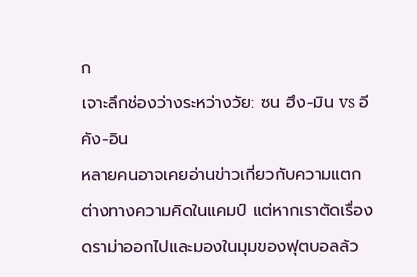ก
เจาะลึกช่องว่างระหว่างวัย: ซน ฮึง-มิน vs อี คัง-อิน
หลายคนอาจเคยอ่านข่าวเกี่ยวกับความแตกต่างทางความคิดในแคมป์ แต่หากเราตัดเรื่องดราม่าออกไปและมองในมุมของฟุตบอลล้ว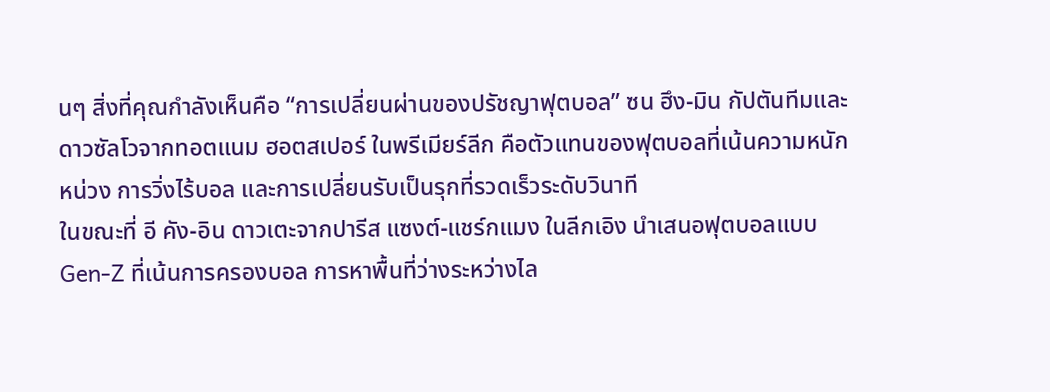นๆ สิ่งที่คุณกำลังเห็นคือ “การเปลี่ยนผ่านของปรัชญาฟุตบอล” ซน ฮึง-มิน กัปตันทีมและดาวซัลโวจากทอตแนม ฮอตสเปอร์ ในพรีเมียร์ลีก คือตัวแทนของฟุตบอลที่เน้นความหนักหน่วง การวิ่งไร้บอล และการเปลี่ยนรับเป็นรุกที่รวดเร็วระดับวินาที
ในขณะที่ อี คัง-อิน ดาวเตะจากปารีส แซงต์-แชร์กแมง ในลีกเอิง นำเสนอฟุตบอลแบบ Gen-Z ที่เน้นการครองบอล การหาพื้นที่ว่างระหว่างไล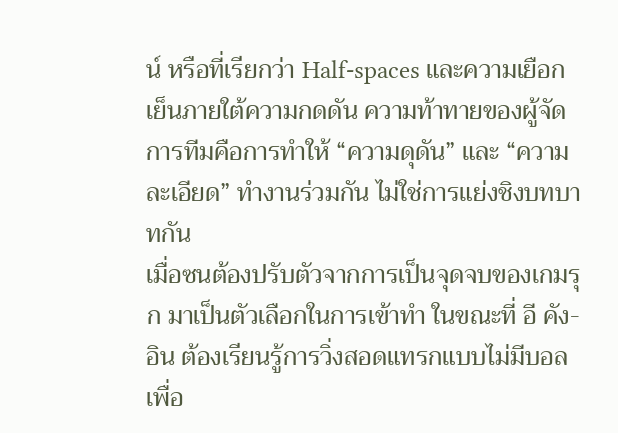น์ หรือที่เรียกว่า Half-spaces และความเยือกเย็นภายใต้ความกดดัน ความท้าทายของผู้จัดการทีมคือการทำให้ “ความดุดัน” และ “ความละเอียด” ทำงานร่วมกัน ไม่ใช่การแย่งชิงบทบาทกัน
เมื่อซนต้องปรับตัวจากการเป็นจุดจบของเกมรุก มาเป็นตัวเลือกในการเข้าทำ ในขณะที่ อี คัง-อิน ต้องเรียนรู้การวิ่งสอดแทรกแบบไม่มีบอลเพื่อ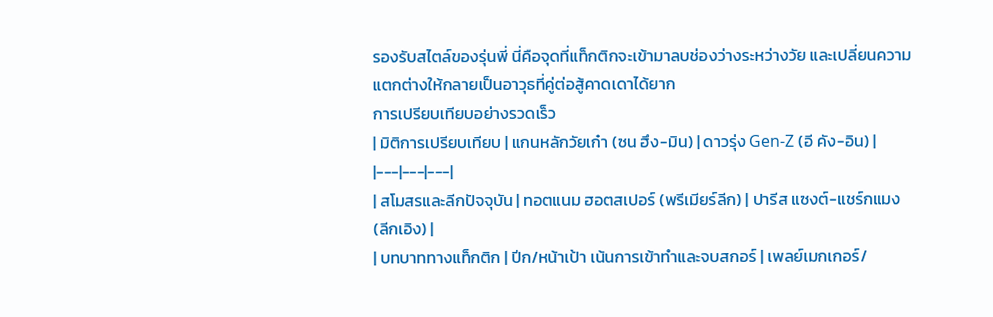รองรับสไตล์ของรุ่นพี่ นี่คือจุดที่แท็กติกจะเข้ามาลบช่องว่างระหว่างวัย และเปลี่ยนความแตกต่างให้กลายเป็นอาวุธที่คู่ต่อสู้คาดเดาได้ยาก
การเปรียบเทียบอย่างรวดเร็ว
| มิติการเปรียบเทียบ | แกนหลักวัยเก๋า (ซน ฮึง-มิน) | ดาวรุ่ง Gen-Z (อี คัง-อิน) |
|---|---|---|
| สโมสรและลีกปัจจุบัน | ทอตแนม ฮอตสเปอร์ (พรีเมียร์ลีก) | ปารีส แซงต์-แชร์กแมง (ลีกเอิง) |
| บทบาททางแท็กติก | ปีก/หน้าเป้า เน้นการเข้าทำและจบสกอร์ | เพลย์เมกเกอร์/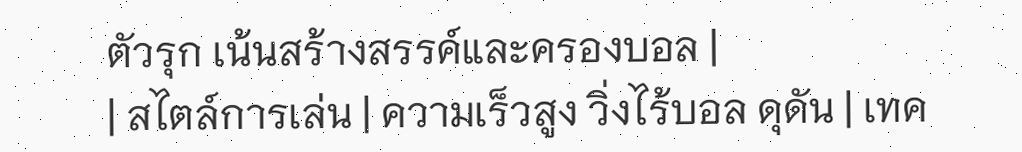ตัวรุก เน้นสร้างสรรค์และครองบอล |
| สไตล์การเล่น | ความเร็วสูง วิ่งไร้บอล ดุดัน | เทค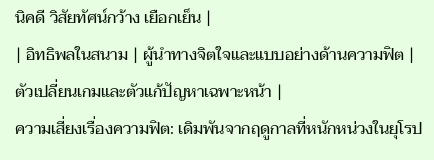นิคดี วิสัยทัศน์กว้าง เยือกเย็น |
| อิทธิพลในสนาม | ผู้นำทางจิตใจและแบบอย่างด้านความฟิต | ตัวเปลี่ยนเกมและตัวแก้ปัญหาเฉพาะหน้า |
ความเสี่ยงเรื่องความฟิต: เดิมพันจากฤดูกาลที่หนักหน่วงในยุโรป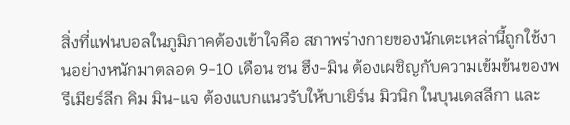สิ่งที่แฟนบอลในภูมิภาคต้องเข้าใจคือ สภาพร่างกายของนักเตะเหล่านี้ถูกใช้งานอย่างหนักมาตลอด 9-10 เดือน ซน ฮึง-มิน ต้องเผชิญกับความเข้มข้นของพรีเมียร์ลีก คิม มิน-แจ ต้องแบกแนวรับให้บาเยิร์น มิวนิก ในบุนเดสลีกา และ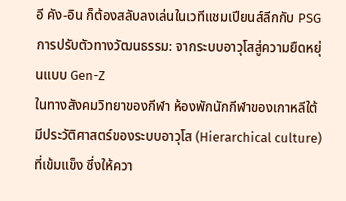อี คัง-อิน ก็ต้องสลับลงเล่นในเวทีแชมเปียนส์ลีกกับ PSG
การปรับตัวทางวัฒนธรรม: จากระบบอาวุโสสู่ความยืดหยุ่นแบบ Gen-Z
ในทางสังคมวิทยาของกีฬา ห้องพักนักกีฬาของเกาหลีใต้มีประวัติศาสตร์ของระบบอาวุโส (Hierarchical culture) ที่เข้มแข็ง ซึ่งให้ควา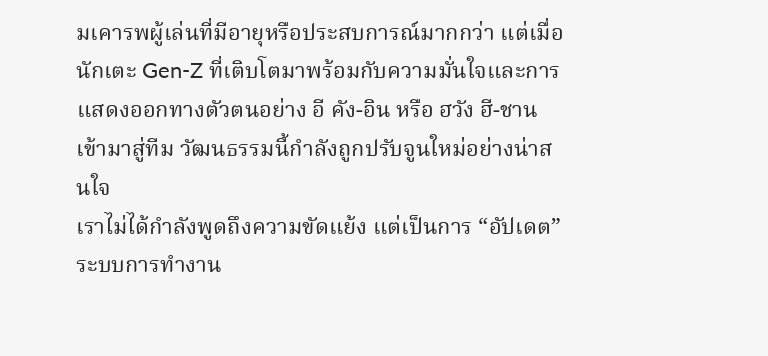มเคารพผู้เล่นที่มีอายุหรือประสบการณ์มากกว่า แต่เมื่อนักเตะ Gen-Z ที่เติบโตมาพร้อมกับความมั่นใจและการแสดงออกทางตัวตนอย่าง อี คัง-อิน หรือ ฮวัง ฮี-ชาน เข้ามาสู่ทีม วัฒนธรรมนี้กำลังถูกปรับจูนใหม่อย่างน่าสนใจ
เราไม่ได้กำลังพูดถึงความขัดแย้ง แต่เป็นการ “อัปเดต” ระบบการทำงาน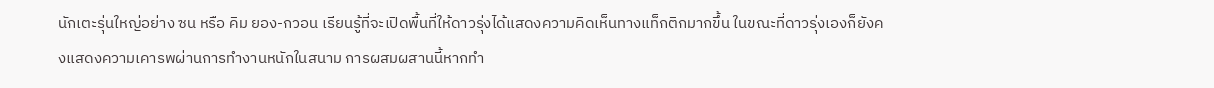นักเตะรุ่นใหญ่อย่าง ซน หรือ คิม ยอง-กวอน เรียนรู้ที่จะเปิดพื้นที่ให้ดาวรุ่งได้แสดงความคิดเห็นทางแท็กติกมากขึ้น ในขณะที่ดาวรุ่งเองก็ยังคงแสดงความเคารพผ่านการทำงานหนักในสนาม การผสมผสานนี้หากทำ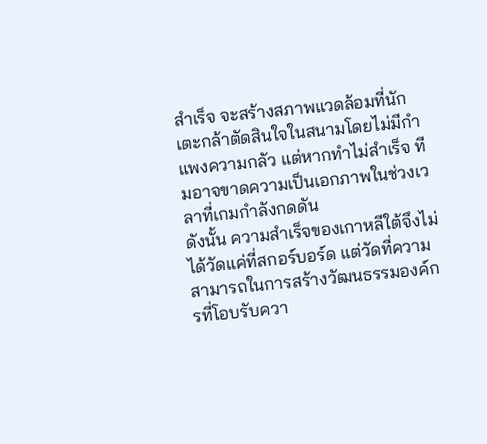สำเร็จ จะสร้างสภาพแวดล้อมที่นักเตะกล้าตัดสินใจในสนามโดยไม่มีกำแพงความกลัว แต่หากทำไม่สำเร็จ ทีมอาจขาดความเป็นเอกภาพในช่วงเวลาที่เกมกำลังกดดัน
ดังนั้น ความสำเร็จของเกาหลีใต้จึงไม่ได้วัดแค่ที่สกอร์บอร์ด แต่วัดที่ความสามารถในการสร้างวัฒนธรรมองค์กรที่โอบรับควา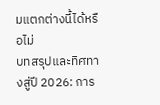มแตกต่างนี้ได้หรือไม่
บทสรุปและทิศทางสู่ปี 2026: การ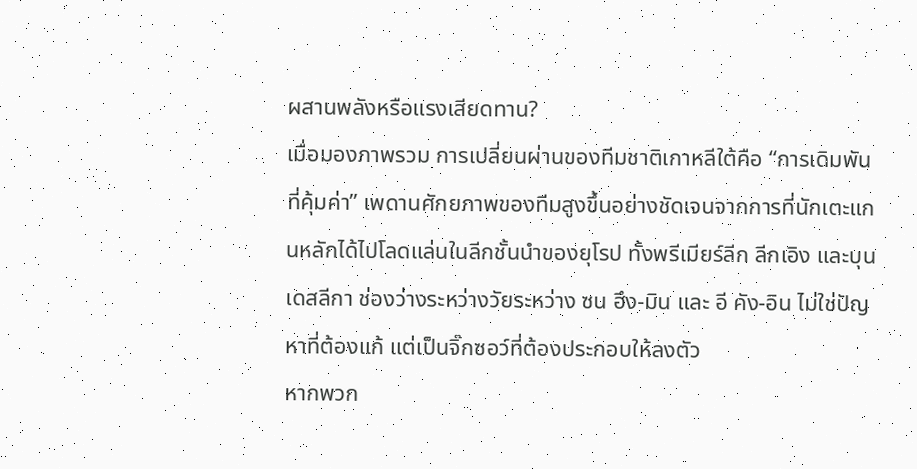ผสานพลังหรือแรงเสียดทาน?
เมื่อมองภาพรวม การเปลี่ยนผ่านของทีมชาติเกาหลีใต้คือ “การเดิมพันที่คุ้มค่า” เพดานศักยภาพของทีมสูงขึ้นอย่างชัดเจนจากการที่นักเตะแกนหลักได้ไปโลดแล่นในลีกชั้นนำของยุโรป ทั้งพรีเมียร์ลีก ลีกเอิง และบุนเดสลีกา ช่องว่างระหว่างวัยระหว่าง ซน ฮึง-มิน และ อี คัง-อิน ไม่ใช่ปัญหาที่ต้องแก้ แต่เป็นจิ๊กซอว์ที่ต้องประกอบให้ลงตัว
หากพวก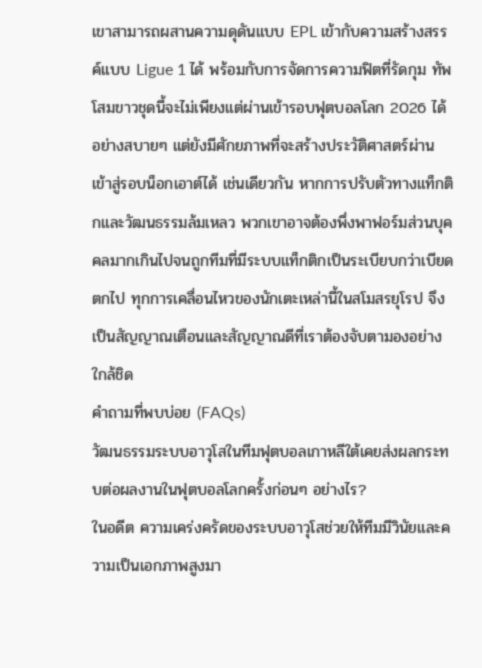เขาสามารถผสานความดุดันแบบ EPL เข้ากับความสร้างสรรค์แบบ Ligue 1 ได้ พร้อมกับการจัดการความฟิตที่รัดกุม ทัพโสมขาวชุดนี้จะไม่เพียงแต่ผ่านเข้ารอบฟุตบอลโลก 2026 ได้อย่างสบายๆ แต่ยังมีศักยภาพที่จะสร้างประวัติศาสตร์ผ่านเข้าสู่รอบน็อกเอาต์ได้ เช่นเดียวกัน หากการปรับตัวทางแท็กติกและวัฒนธรรมล้มเหลว พวกเขาอาจต้องพึ่งพาฟอร์มส่วนบุคคลมากเกินไปจนถูกทีมที่มีระบบแท็กติกเป็นระเบียบกว่าเบียดตกไป ทุกการเคลื่อนไหวของนักเตะเหล่านี้ในสโมสรยุโรป จึงเป็นสัญญาณเตือนและสัญญาณดีที่เราต้องจับตามองอย่างใกล้ชิด
คำถามที่พบบ่อย (FAQs)
วัฒนธรรมระบบอาวุโสในทีมฟุตบอลเกาหลีใต้เคยส่งผลกระทบต่อผลงานในฟุตบอลโลกครั้งก่อนๆ อย่างไร?
ในอดีต ความเคร่งครัดของระบบอาวุโสช่วยให้ทีมมีวินัยและความเป็นเอกภาพสูงมา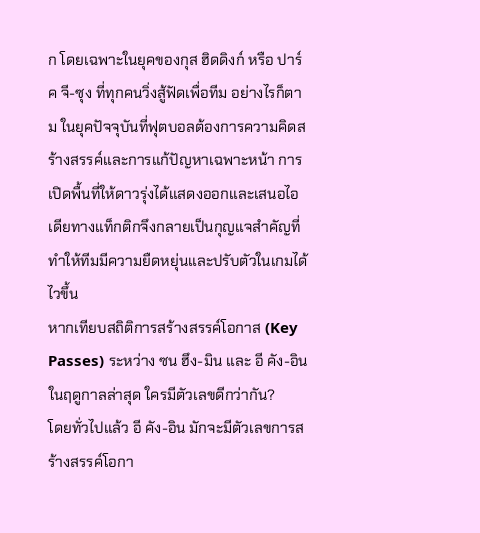ก โดยเฉพาะในยุคของกุส ฮิดดิงก์ หรือ ปาร์ค จี-ซุง ที่ทุกคนวิ่งสู้ฟัดเพื่อทีม อย่างไรก็ตาม ในยุคปัจจุบันที่ฟุตบอลต้องการความคิดสร้างสรรค์และการแก้ปัญหาเฉพาะหน้า การเปิดพื้นที่ให้ดาวรุ่งได้แสดงออกและเสนอไอเดียทางแท็กติกจึงกลายเป็นกุญแจสำคัญที่ทำให้ทีมมีความยืดหยุ่นและปรับตัวในเกมได้ไวขึ้น
หากเทียบสถิติการสร้างสรรค์โอกาส (Key Passes) ระหว่าง ซน ฮึง-มิน และ อี คัง-อิน ในฤดูกาลล่าสุด ใครมีตัวเลขดีกว่ากัน?
โดยทั่วไปแล้ว อี คัง-อิน มักจะมีตัวเลขการสร้างสรรค์โอกา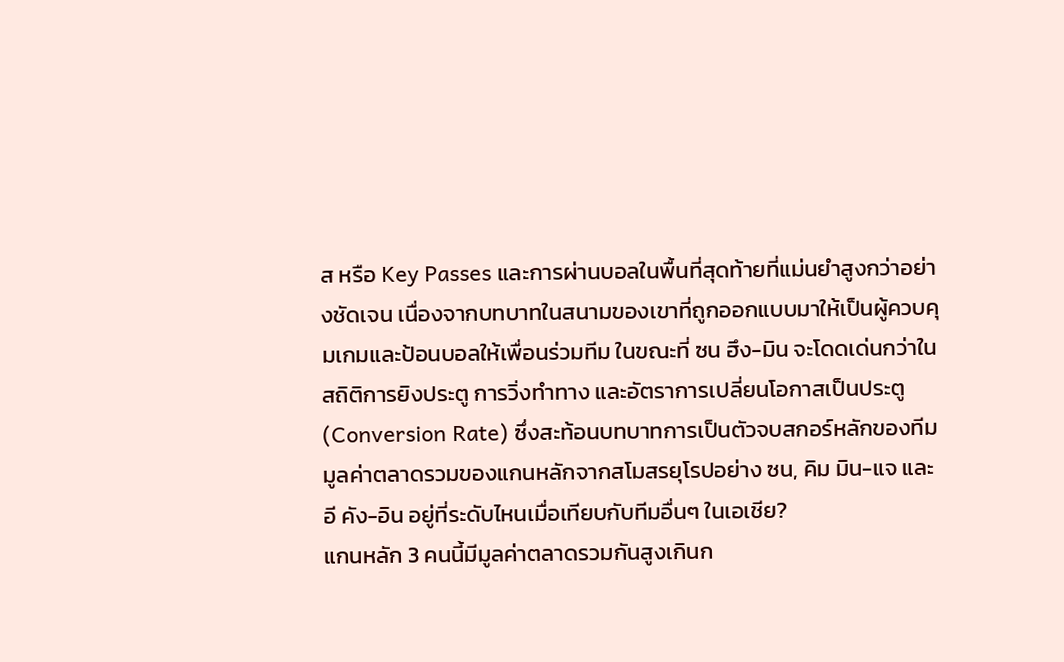ส หรือ Key Passes และการผ่านบอลในพื้นที่สุดท้ายที่แม่นยำสูงกว่าอย่างชัดเจน เนื่องจากบทบาทในสนามของเขาที่ถูกออกแบบมาให้เป็นผู้ควบคุมเกมและป้อนบอลให้เพื่อนร่วมทีม ในขณะที่ ซน ฮึง-มิน จะโดดเด่นกว่าในสถิติการยิงประตู การวิ่งทำทาง และอัตราการเปลี่ยนโอกาสเป็นประตู (Conversion Rate) ซึ่งสะท้อนบทบาทการเป็นตัวจบสกอร์หลักของทีม
มูลค่าตลาดรวมของแกนหลักจากสโมสรยุโรปอย่าง ซน, คิม มิน-แจ และ อี คัง-อิน อยู่ที่ระดับไหนเมื่อเทียบกับทีมอื่นๆ ในเอเชีย?
แกนหลัก 3 คนนี้มีมูลค่าตลาดรวมกันสูงเกินก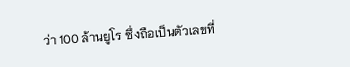ว่า 100 ล้านยูโร ซึ่งถือเป็นตัวเลขที่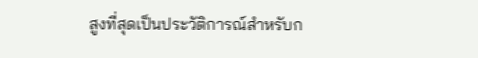สูงที่สุดเป็นประวัติการณ์สำหรับก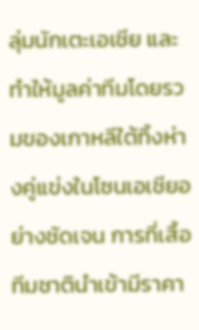ลุ่มนักเตะเอเชีย และทำให้มูลค่าทีมโดยรวมของเกาหลีใต้ทิ้งห่างคู่แข่งในโซนเอเชียอย่างชัดเจน การที่เสื้อทีมชาตินำเข้ามีราคา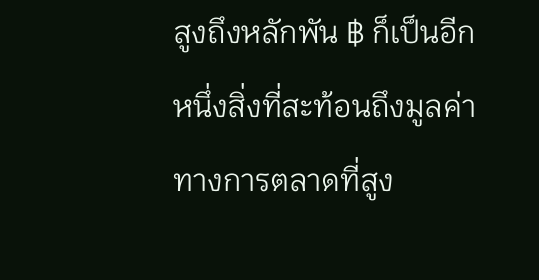สูงถึงหลักพัน ฿ ก็เป็นอีกหนึ่งสิ่งที่สะท้อนถึงมูลค่าทางการตลาดที่สูง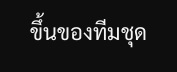ขึ้นของทีมชุด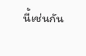นี้เช่นกัน